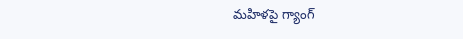మహిళపై గ్యాంగ్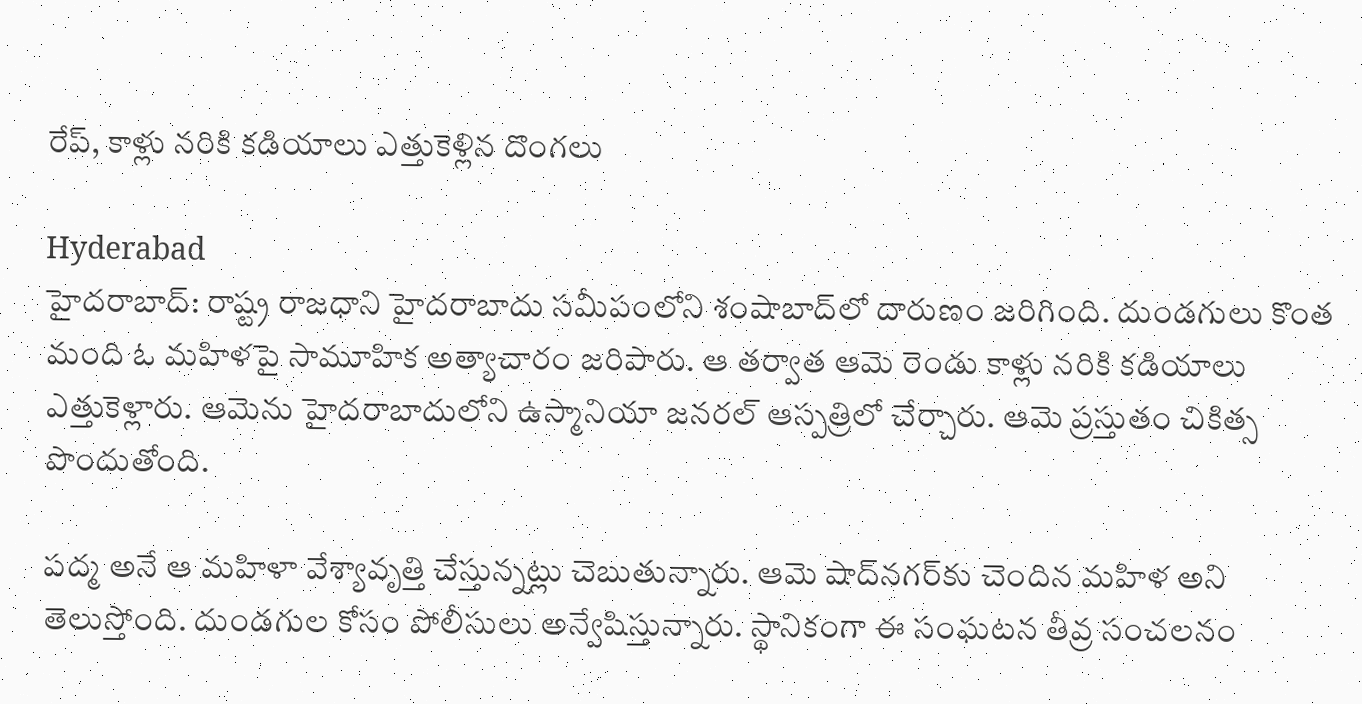రేప్, కాళ్లు నరికి కడియాలు ఎత్తుకెళ్లిన దొంగలు

Hyderabad
హైదరాబాద్: రాష్ట్ర రాజధాని హైదరాబాదు సమీపంలోని శంషాబాద్‌లో దారుణం జరిగింది. దుండగులు కొంత మంది ఓ మహిళపై సామూహిక అత్యాచారం జరిపారు. ఆ తర్వాత ఆమె రెండు కాళ్లు నరికి కడియాలు ఎత్తుకెళ్లారు. ఆమెను హైదరాబాదులోని ఉస్మానియా జనరల్ ఆస్పత్రిలో చేర్చారు. ఆమె ప్రస్తుతం చికిత్స పొందుతోంది.

పద్మ అనే ఆ మహిళా వేశ్యావృత్తి చేస్తున్నట్లు చెబుతున్నారు. ఆమె షాద్‌నగర్‌కు చెందిన మహిళ అని తెలుస్తోంది. దుండగుల కోసం పోలీసులు అన్వేషిస్తున్నారు. స్థానికంగా ఈ సంఘటన తీవ్ర సంచలనం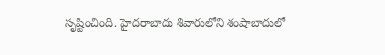సృష్టించింది. హైదరాబాదు శివారులోని శంషాబాదులో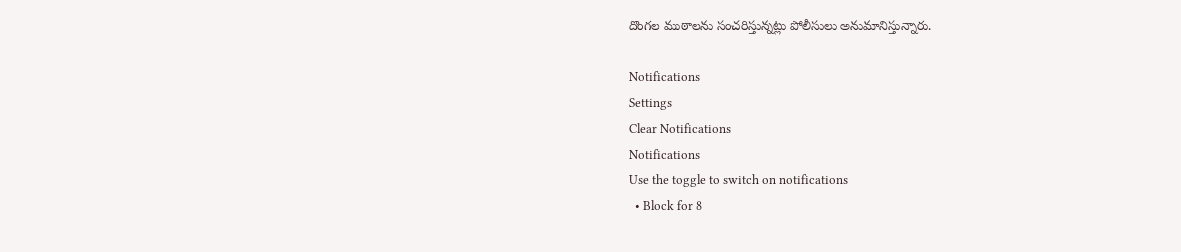దొంగల ముఠాలను సంచరిస్తున్నట్లు పోలీసులు అనుమానిస్తున్నారు.

Notifications
Settings
Clear Notifications
Notifications
Use the toggle to switch on notifications
  • Block for 8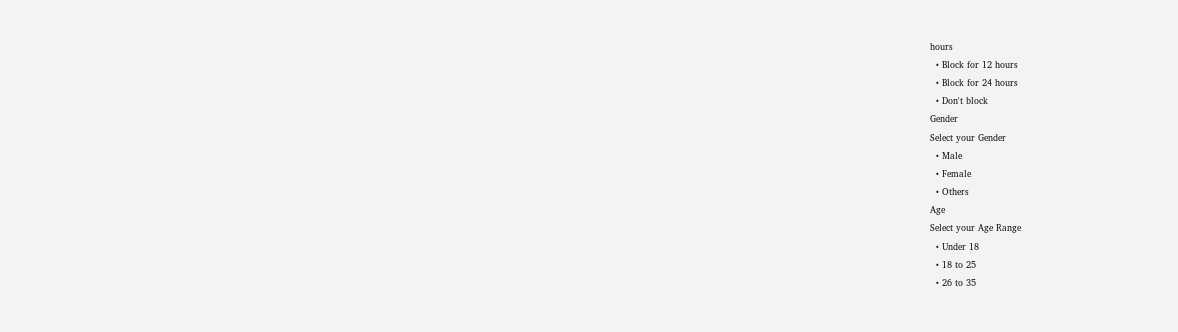hours
  • Block for 12 hours
  • Block for 24 hours
  • Don't block
Gender
Select your Gender
  • Male
  • Female
  • Others
Age
Select your Age Range
  • Under 18
  • 18 to 25
  • 26 to 35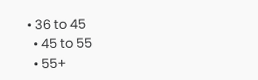• 36 to 45
  • 45 to 55
  • 55+